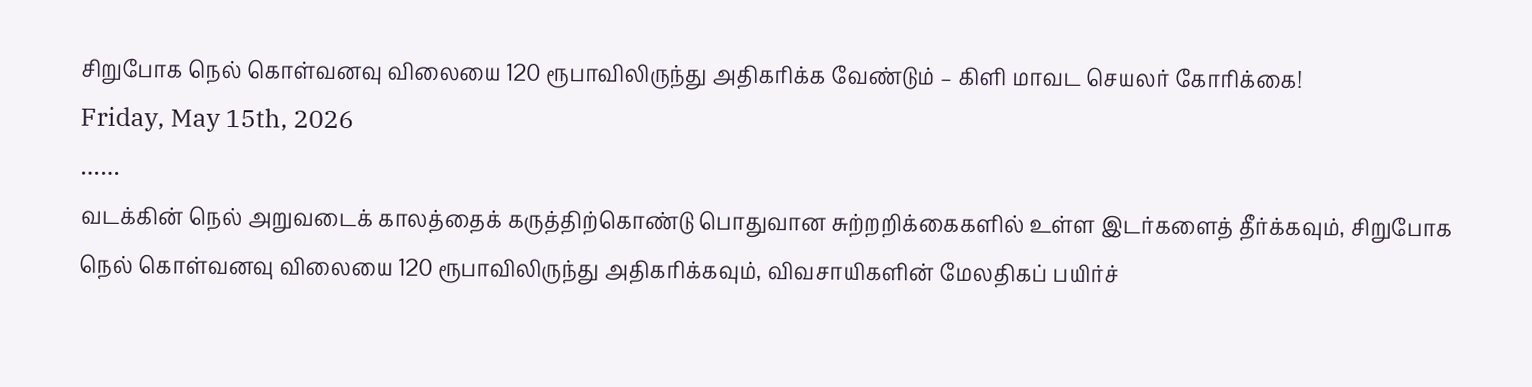சிறுபோக நெல் கொள்வனவு விலையை 120 ரூபாவிலிருந்து அதிகரிக்க வேண்டும் – கிளி மாவட செயலர் கோரிக்கை!
Friday, May 15th, 2026
……
வடக்கின் நெல் அறுவடைக் காலத்தைக் கருத்திற்கொண்டு பொதுவான சுற்றறிக்கைகளில் உள்ள இடர்களைத் தீர்க்கவும், சிறுபோக நெல் கொள்வனவு விலையை 120 ரூபாவிலிருந்து அதிகரிக்கவும், விவசாயிகளின் மேலதிகப் பயிர்ச்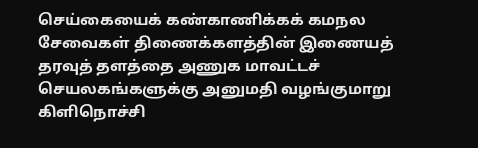செய்கையைக் கண்காணிக்கக் கமநல சேவைகள் திணைக்களத்தின் இணையத் தரவுத் தளத்தை அணுக மாவட்டச் செயலகங்களுக்கு அனுமதி வழங்குமாறு கிளிநொச்சி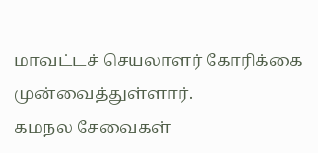மாவட்டச் செயலாளர் கோரிக்கை முன்வைத்துள்ளார்.
கமநல சேவைகள்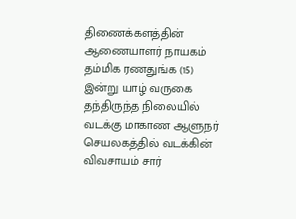திணைக்களத்தின் ஆணையாளர் நாயகம் தம்மிக ரணதுங்க (15) இன்று யாழ் வருகை தந்திருந்த நிலையில் வடக்கு மாகாண ஆளுநர் செயலகத்தில் வடக்கின் விவசாயம் சார்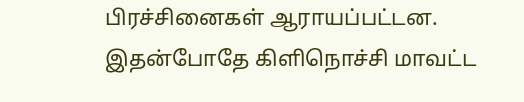பிரச்சினைகள் ஆராயப்பட்டன.
இதன்போதே கிளிநொச்சி மாவட்ட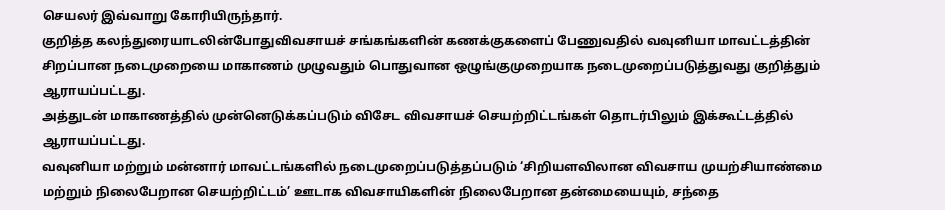செயலர் இவ்வாறு கோரியிருந்தார்.
குறித்த கலந்துரையாடலின்போதுவிவசாயச் சங்கங்களின் கணக்குகளைப் பேணுவதில் வவுனியா மாவட்டத்தின் சிறப்பான நடைமுறையை மாகாணம் முழுவதும் பொதுவான ஒழுங்குமுறையாக நடைமுறைப்படுத்துவது குறித்தும் ஆராயப்பட்டது.
அத்துடன் மாகாணத்தில் முன்னெடுக்கப்படும் விசேட விவசாயச் செயற்றிட்டங்கள் தொடர்பிலும் இக்கூட்டத்தில் ஆராயப்பட்டது.
வவுனியா மற்றும் மன்னார் மாவட்டங்களில் நடைமுறைப்படுத்தப்படும் ‘சிறியளவிலான விவசாய முயற்சியாண்மை மற்றும் நிலைபேறான செயற்றிட்டம்’ ஊடாக விவசாயிகளின் நிலைபேறான தன்மையையும், சந்தை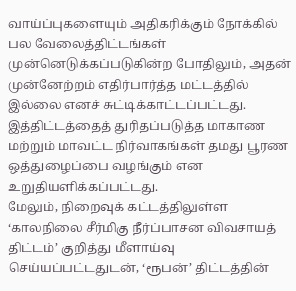வாய்ப்புகளையும் அதிகரிக்கும் நோக்கில் பல வேலைத்திட்டங்கள் முன்னெடுக்கப்படுகின்ற போதிலும், அதன் முன்னேற்றம் எதிர்பார்த்த மட்டத்தில் இல்லை எனச் சுட்டிக்காட்டப்பட்டது.
இத்திட்டத்தைத் துரிதப்படுத்த மாகாண மற்றும் மாவட்ட நிர்வாகங்கள் தமது பூரண ஒத்துழைப்பை வழங்கும் என உறுதியளிக்கப்பட்டது.
மேலும், நிறைவுக் கட்டத்திலுள்ள ‘காலநிலை சீர்மிகு நீர்ப்பாசன விவசாயத் திட்டம்’ குறித்து மீளாய்வு செய்யப்பட்டதுடன், ‘ரூபன்’ திட்டத்தின்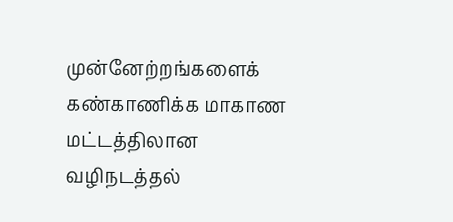முன்னேற்றங்களைக் கண்காணிக்க மாகாண மட்டத்திலான வழிநடத்தல்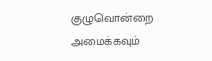குழுவொன்றை அமைக்கவும்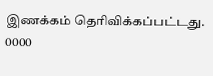இணக்கம் தெரிவிக்கப்பட்டது.
0000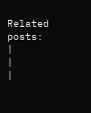Related posts:
|
|
|